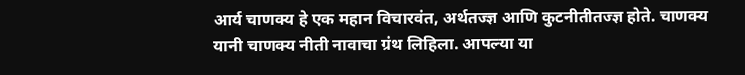आर्य चाणक्य हे एक महान विचारवंत, अर्थतज्ज्ञ आणि कुटनीतीतज्ज्ञ होते. चाणक्य यानी चाणक्य नीती नावाचा ग्रंथ लिहिला. आपल्या या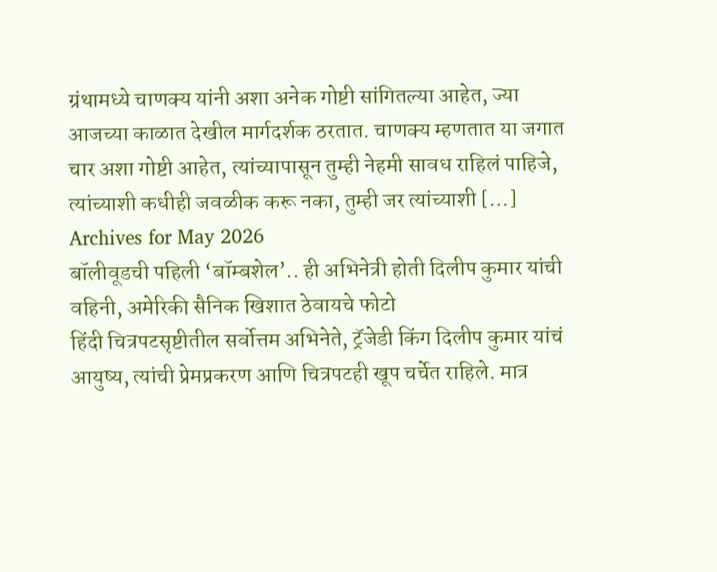ग्रंथामध्ये चाणक्य यांनी अशा अनेक गोष्टी सांगितल्या आहेत, ज्या आजच्या काळात देखील मार्गदर्शक ठरतात. चाणक्य म्हणतात या जगात चार अशा गोष्टी आहेत, त्यांच्यापासून तुम्ही नेहमी सावध राहिलं पाहिजे, त्यांच्याशी कधीही जवळीक करू नका, तुम्ही जर त्यांच्याशी […]
Archives for May 2026
बॉलीवूडची पहिली ‘बॉम्बशेल’.. ही अभिनेत्री होती दिलीप कुमार यांची वहिनी, अमेरिकी सैनिक खिशात ठेवायचे फोटो
हिंदी चित्रपटसृष्टीतील सर्वोत्तम अभिनेते, ट्रॅजेडी किंग दिलीप कुमार यांचं आयुष्य, त्यांची प्रेमप्रकरण आणि चित्रपटही खूप चर्चेत राहिले. मात्र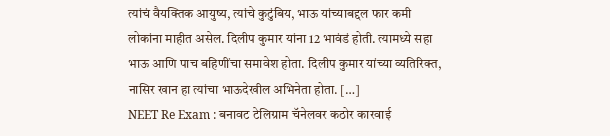त्यांचं वैयक्तिक आयुष्य, त्यांचे कुटुंबिय, भाऊ यांच्याबद्दल फार कमी लोकांना माहीत असेल. दिलीप कुमार यांना 12 भावंडं होती. त्यामध्ये सहा भाऊ आणि पाच बहिणींचा समावेश होता. दिलीप कुमार यांच्या व्यतिरिक्त, नासिर खान हा त्यांचा भाऊदेखील अभिनेता होता. […]
NEET Re Exam : बनावट टेलिग्राम चॅनेलवर कठोर कारवाई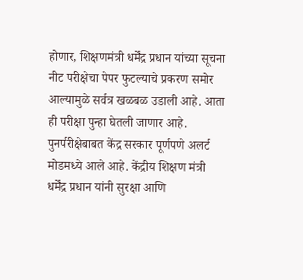होणार, शिक्षणमंत्री धर्मेंद्र प्रधान यांच्या सूचना
नीट परीक्षेचा पेपर फुटल्याचे प्रकरण समोर आल्यामुळे सर्वत्र खळबळ उडाली आहे. आता ही परीक्षा पुन्हा घेतली जाणार आहे. पुनर्परीक्षेबाबत केंद्र सरकार पूर्णपणे अलर्ट मोडमध्ये आले आहे. केंद्रीय शिक्षण मंत्री धर्मेंद्र प्रधान यांनी सुरक्षा आणि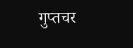गुप्तचर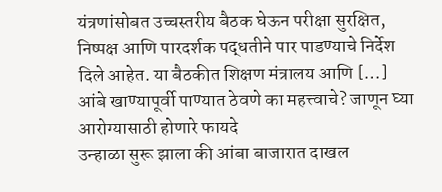यंत्रणांसोबत उच्चस्तरीय बैठक घेऊन परीक्षा सुरक्षित, निष्पक्ष आणि पारदर्शक पद्धतीने पार पाडण्याचे निर्देश दिले आहेत. या बैठकीत शिक्षण मंत्रालय आणि […]
आंबे खाण्यापूर्वी पाण्यात ठेवणे का महत्त्वाचे? जाणून घ्या आरोग्यासाठी होणारे फायदे
उन्हाळा सुरू झाला की आंबा बाजारात दाखल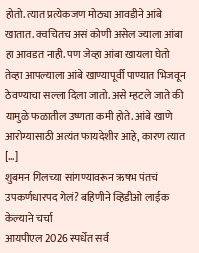होतो. त्यात प्रत्येकजण मोठ्या आवडीने आंबे खातात. क्वचितच असं कोणी असेल ज्याला आंबा हा आवडत नाही. पण जेव्हा आंबा खायला घेतो तेव्हा आपल्याला आंबे खाण्यापूर्वी पाण्यात भिजवून ठेवण्याचा सल्ला दिला जातो. असे म्हटले जाते की यामुळे फळातील उष्णता कमी होते. आंबे खाणे आरोग्यासाठी अत्यंत फायदेशीर आहे, कारण त्यात […]
शुबमन गिलच्या सांगण्यावरून ऋषभ पंतचं उपकर्णधारपद गेलं? बहिणीने व्हिडीओ लाईक केल्याने चर्चा
आयपीएल 2026 स्पर्धेत सर्व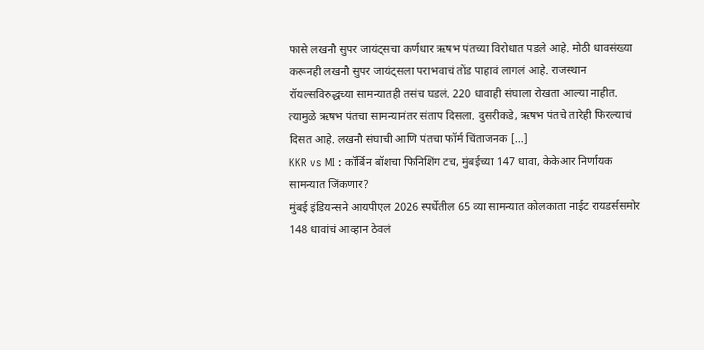फासे लखनौ सुपर जायंट्सचा कर्णधार ऋषभ पंतच्या विरोधात पडले आहे. मोठी धावसंख्या करूनही लखनौ सुपर जायंट्सला पराभवाचं तोंड पाहावं लागलं आहे. राजस्थान रॉयल्सविरुद्धच्या सामन्यातही तसंच घडलं. 220 धावाही संघाला रोखता आल्या नाहीत. त्यामुळे ऋषभ पंतचा सामन्यानंतर संताप दिसला. दुसरीकडे, ऋषभ पंतचे तारेही फिरल्याचं दिसत आहे. लखनौ संघाची आणि पंतचा फॉर्म चिंताजनक […]
KKR vs MI : कॉर्बिन बॉशचा फिनिशिंग टच, मुंबईच्या 147 धावा, केकेआर निर्णायक सामन्यात जिंकणार?
मुंबई इंडियन्सने आयपीएल 2026 स्पर्धेतील 65 व्या सामन्यात कोलकाता नाईट रायडर्ससमोर 148 धावांचं आव्हान ठेवलं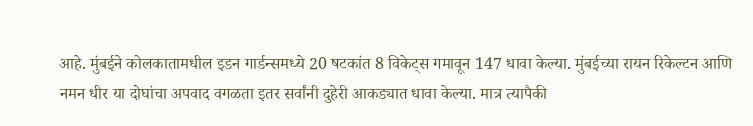आहे. मुंबईने कोलकातामधील इडन गार्डन्समध्ये 20 षटकांत 8 विकेट्स गमावून 147 धावा केल्या. मुंबईच्या रायन रिकेल्टन आणि नमन धीर या दोघांचा अपवाद वगळता इतर सर्वांनी दुहेरी आकड्यात धावा केल्या. मात्र त्यापैकी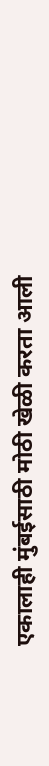एकालाही मुंबईसाठी मोठी खेळी करता आली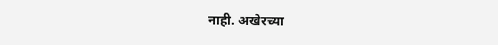नाही. अखेरच्या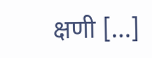क्षणी […]